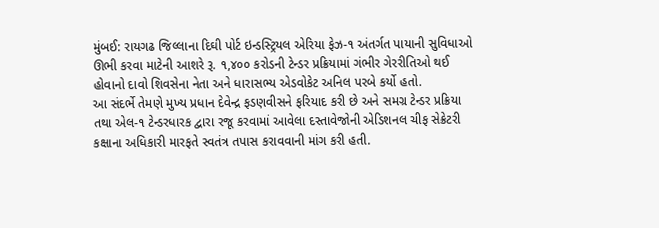મુંબઈ: રાયગઢ જિલ્લાના દિઘી પોર્ટ ઇન્ડસ્ટ્રિયલ એરિયા ફેઝ-૧ અંતર્ગત પાયાની સુવિધાઓ ઊભી કરવા માટેની આશરે રૂ. ૧,૪૦૦ કરોડની ટેન્ડર પ્રક્રિયામાં ગંભીર ગેરરીતિઓ થઈ હોવાનો દાવો શિવસેના નેતા અને ધારાસભ્ય એડવોકેટ અનિલ પરબે કર્યો હતો.
આ સંદર્ભે તેમણે મુખ્ય પ્રધાન દેવેન્દ્ર ફડણવીસને ફરિયાદ કરી છે અને સમગ્ર ટેન્ડર પ્રક્રિયા તથા એલ-૧ ટેન્ડરધારક દ્વારા રજૂ કરવામાં આવેલા દસ્તાવેજોની એડિશનલ ચીફ સેક્રેટરી કક્ષાના અધિકારી મારફતે સ્વતંત્ર તપાસ કરાવવાની માંગ કરી હતી.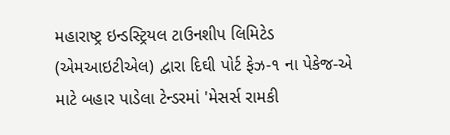મહારાષ્ટ્ર ઇન્ડસ્ટ્રિયલ ટાઉનશીપ લિમિટેડ (એમઆઇટીએલ) દ્વારા દિઘી પોર્ટ ફેઝ-૧ ના પેકેજ-એ માટે બહાર પાડેલા ટેન્ડરમાં 'મેસર્સ રામકી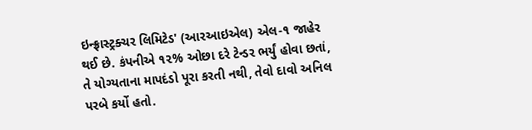ઇન્ફ્રાસ્ટ્રક્ચર લિમિટેડ' (આરઆઇએલ) એલ-૧ જાહેર થઈ છે. કંપનીએ ૧૨% ઓછા દરે ટેન્ડર ભર્યું હોવા છતાં, તે યોગ્યતાના માપદંડો પૂરા કરતી નથી, તેવો દાવો અનિલ પરબે કર્યો હતો.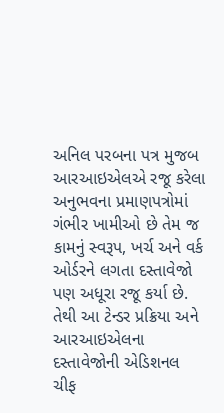અનિલ પરબના પત્ર મુજબ આરઆઇએલએ રજૂ કરેલા અનુભવના પ્રમાણપત્રોમાં ગંભીર ખામીઓ છે તેમ જ કામનું સ્વરૂપ, ખર્ચ અને વર્ક ઓર્ડરને લગતા દસ્તાવેજો પણ અધૂરા રજૂ કર્યા છે.
તેથી આ ટેન્ડર પ્રક્રિયા અને આરઆઇએલના દસ્તાવેજોની એડિશનલ ચીફ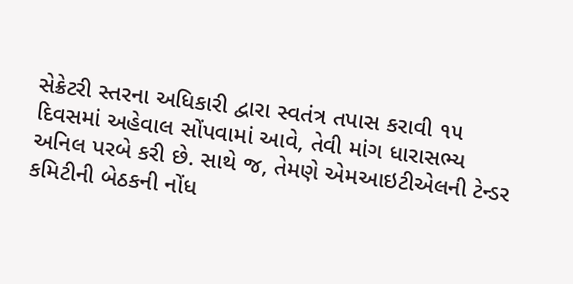સેક્રેટરી સ્તરના અધિકારી દ્વારા સ્વતંત્ર તપાસ કરાવી ૧૫ દિવસમાં અહેવાલ સોંપવામાં આવે, તેવી માંગ ધારાસભ્ય અનિલ પરબે કરી છે. સાથે જ, તેમણે એમઆઇટીએલની ટેન્ડર કમિટીની બેઠકની નોંધ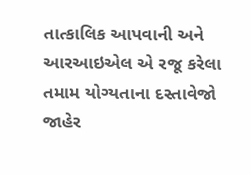તાત્કાલિક આપવાની અને આરઆઇએલ એ રજૂ કરેલા તમામ યોગ્યતાના દસ્તાવેજો જાહેર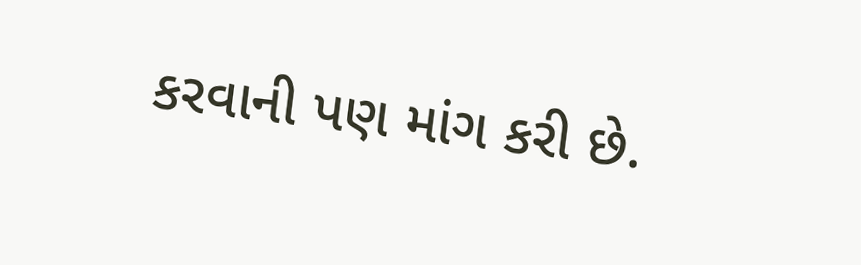કરવાની પણ માંગ કરી છે.